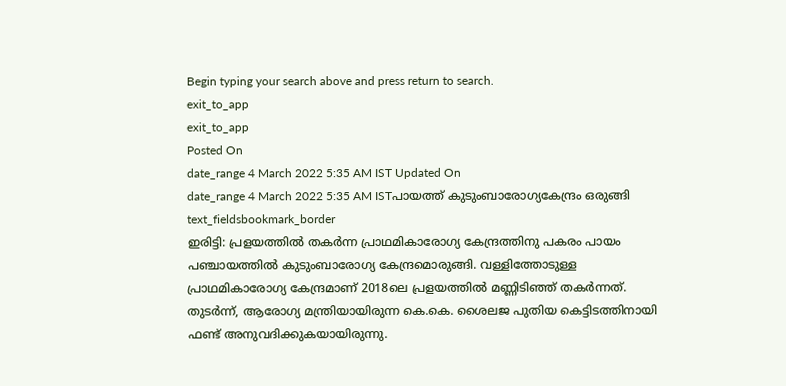Begin typing your search above and press return to search.
exit_to_app
exit_to_app
Posted On
date_range 4 March 2022 5:35 AM IST Updated On
date_range 4 March 2022 5:35 AM ISTപായത്ത് കുടുംബാരോഗ്യകേന്ദ്രം ഒരുങ്ങി
text_fieldsbookmark_border
ഇരിട്ടി: പ്രളയത്തിൽ തകർന്ന പ്രാഥമികാരോഗ്യ കേന്ദ്രത്തിനു പകരം പായം പഞ്ചായത്തിൽ കുടുംബാരോഗ്യ കേന്ദ്രമൊരുങ്ങി. വള്ളിത്തോടുള്ള പ്രാഥമികാരോഗ്യ കേന്ദ്രമാണ് 2018ലെ പ്രളയത്തിൽ മണ്ണിടിഞ്ഞ് തകർന്നത്. തുടർന്ന്, ആരോഗ്യ മന്ത്രിയായിരുന്ന കെ.കെ. ശൈലജ പുതിയ കെട്ടിടത്തിനായി ഫണ്ട് അനുവദിക്കുകയായിരുന്നു.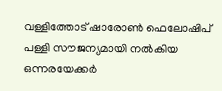വള്ളിത്തോട് ഷാരോൺ ഫെലോഷിപ് പള്ളി സൗജന്യമായി നൽകിയ ഒന്നരയേക്കർ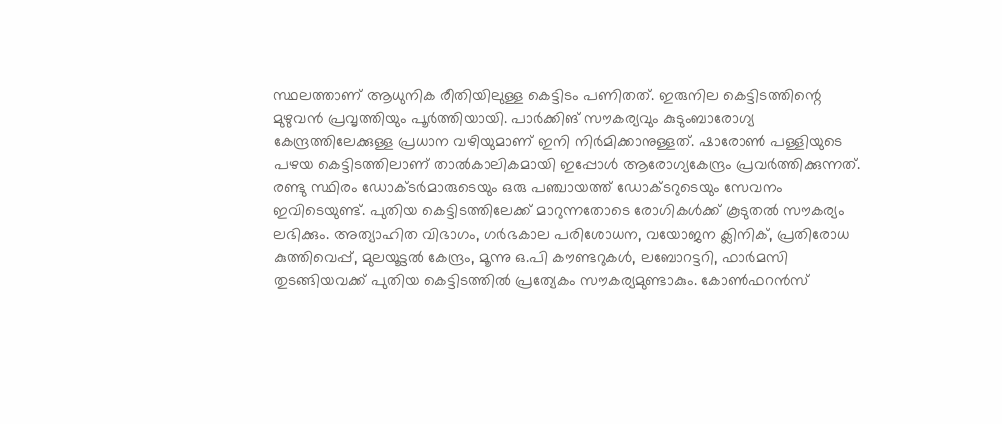സ്ഥലത്താണ് ആധുനിക രീതിയിലുള്ള കെട്ടിടം പണിതത്. ഇരുനില കെട്ടിടത്തിന്റെ മുഴുവൻ പ്രവൃത്തിയും പൂർത്തിയായി. പാർക്കിങ് സൗകര്യവും കുടുംബാരോഗ്യ കേന്ദ്രത്തിലേക്കുള്ള പ്രധാന വഴിയുമാണ് ഇനി നിർമിക്കാനുള്ളത്. ഷാരോൺ പള്ളിയുടെ പഴയ കെട്ടിടത്തിലാണ് താൽകാലികമായി ഇപ്പോൾ ആരോഗ്യകേന്ദ്രം പ്രവർത്തിക്കുന്നത്. രണ്ടു സ്ഥിരം ഡോക്ടർമാരുടെയും ഒരു പഞ്ചായത്ത് ഡോക്ടറുടെയും സേവനം ഇവിടെയുണ്ട്. പുതിയ കെട്ടിടത്തിലേക്ക് മാറുന്നതോടെ രോഗികൾക്ക് കൂടുതൽ സൗകര്യം ലഭിക്കും. അത്യാഹിത വിഭാഗം, ഗർഭകാല പരിശോധന, വയോജന ക്ലിനിക്, പ്രതിരോധ കുത്തിവെപ്പ്, മുലയൂട്ടൽ കേന്ദ്രം, മൂന്നു ഒ.പി കൗണ്ടറുകൾ, ലബോറട്ടറി, ഫാർമസി തുടങ്ങിയവക്ക് പുതിയ കെട്ടിടത്തിൽ പ്രത്യേകം സൗകര്യമുണ്ടാകും. കോൺഫറൻസ്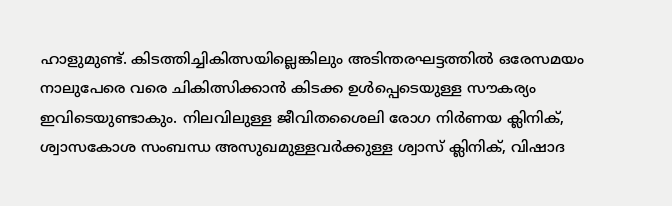ഹാളുമുണ്ട്. കിടത്തിച്ചികിത്സയില്ലെങ്കിലും അടിന്തരഘട്ടത്തിൽ ഒരേസമയം നാലുപേരെ വരെ ചികിത്സിക്കാൻ കിടക്ക ഉൾപ്പെടെയുള്ള സൗകര്യം ഇവിടെയുണ്ടാകും. നിലവിലുള്ള ജീവിതശൈലി രോഗ നിർണയ ക്ലിനിക്, ശ്വാസകോശ സംബന്ധ അസുഖമുള്ളവർക്കുള്ള ശ്വാസ് ക്ലിനിക്, വിഷാദ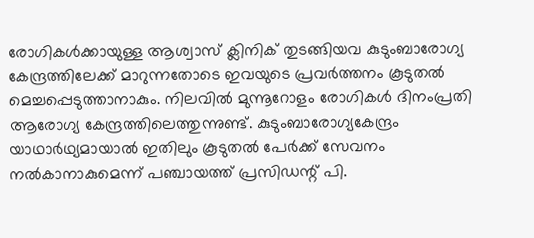രോഗികൾക്കായുള്ള ആശ്വാസ് ക്ലിനിക് തുടങ്ങിയവ കുടുംബാരോഗ്യ കേന്ദ്രത്തിലേക്ക് മാറുന്നതോടെ ഇവയുടെ പ്രവർത്തനം കൂടുതൽ മെച്ചപ്പെടുത്താനാകും. നിലവിൽ മുന്നൂറോളം രോഗികൾ ദിനംപ്രതി ആരോഗ്യ കേന്ദ്രത്തിലെത്തുന്നുണ്ട്. കുടുംബാരോഗ്യകേന്ദ്രം യാഥാർഥ്യമായാൽ ഇതിലും കൂടുതൽ പേർക്ക് സേവനം നൽകാനാകുമെന്ന് പഞ്ചായത്ത് പ്രസിഡന്റ് പി.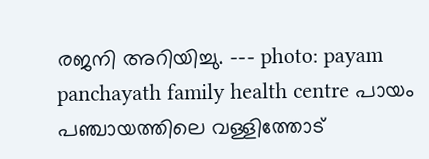രജനി അറിയിച്ചു. --- photo: payam panchayath family health centre പായം പഞ്ചായത്തിലെ വള്ളിത്തോട്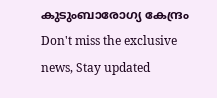കുടുംബാരോഗ്യ കേന്ദ്രം
Don't miss the exclusive news, Stay updated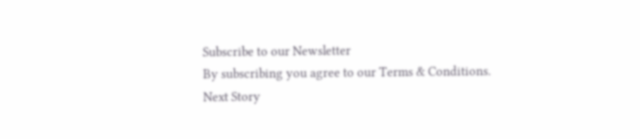Subscribe to our Newsletter
By subscribing you agree to our Terms & Conditions.
Next Story